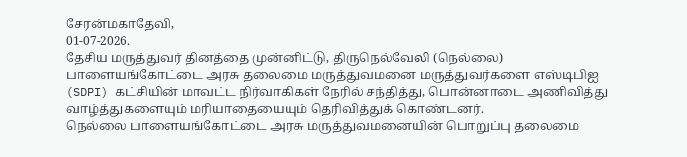சேரன்மகாதேவி,
01-07-2026.
தேசிய மருத்துவர் தினத்தை முன்னிட்டு, திருநெல்வேலி (நெல்லை) பாளையங்கோட்டை அரசு தலைமை மருத்துவமனை மருத்துவர்களை எஸ்டிபிஐ (SDPI) கட்சியின் மாவட்ட நிர்வாகிகள் நேரில் சந்தித்து, பொன்னாடை அணிவித்து வாழ்த்துகளையும் மரியாதையையும் தெரிவித்துக் கொண்டனர்.
நெல்லை பாளையங்கோட்டை அரசு மருத்துவமனையின் பொறுப்பு தலைமை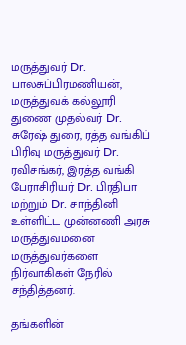மருத்துவர் Dr. பாலசுப்பிரமணியன், மருத்துவக் கல்லூரி துணை முதல்வர் Dr. சுரேஷ் துரை, ரத்த வங்கிப் பிரிவு மருத்துவர் Dr. ரவிசங்கர், இரத்த வங்கி பேராசிரியர் Dr. பிரதிபா மற்றும் Dr. சாந்தினி உள்ளிட்ட முன்னணி அரசு மருத்துவமனை மருத்துவர்களை நிர்வாகிகள் நேரில் சந்தித்தனர்.

தங்களின்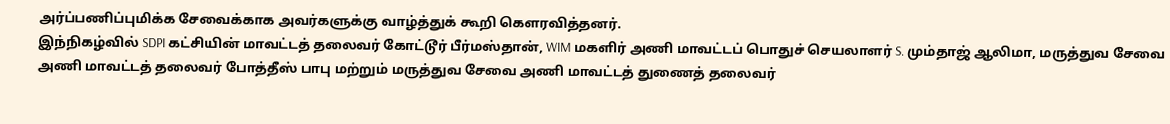அர்ப்பணிப்புமிக்க சேவைக்காக அவர்களுக்கு வாழ்த்துக் கூறி கௌரவித்தனர்.
இந்நிகழ்வில் SDPI கட்சியின் மாவட்டத் தலைவர் கோட்டூர் பீர்மஸ்தான், WIM மகளிர் அணி மாவட்டப் பொதுச் செயலாளர் S. மும்தாஜ் ஆலிமா, மருத்துவ சேவை அணி மாவட்டத் தலைவர் போத்தீஸ் பாபு மற்றும் மருத்துவ சேவை அணி மாவட்டத் துணைத் தலைவர்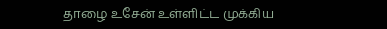தாழை உசேன் உள்ளிட்ட முக்கிய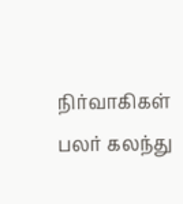நிர்வாகிகள் பலர் கலந்து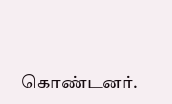கொண்டனர்.